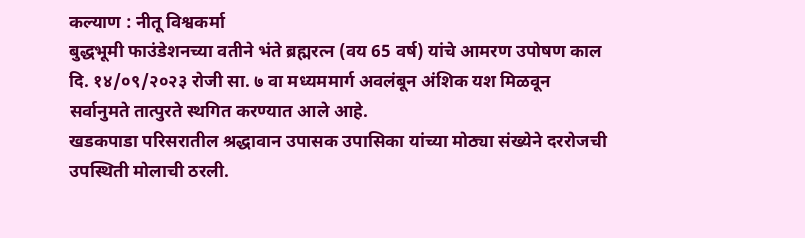कल्याण : नीतू विश्वकर्मा
बुद्धभूमी फाउंडेशनच्या वतीने भंते ब्रह्मरत्न (वय 65 वर्ष) यांचे आमरण उपोषण काल दि. १४/०९/२०२३ रोजी सा. ७ वा मध्यममार्ग अवलंबून अंशिक यश मिळवून सर्वानुमते तात्पुरते स्थगित करण्यात आले आहे.
खडकपाडा परिसरातील श्रद्धावान उपासक उपासिका यांच्या मोठ्या संख्येने दररोजची उपस्थिती मोलाची ठरली.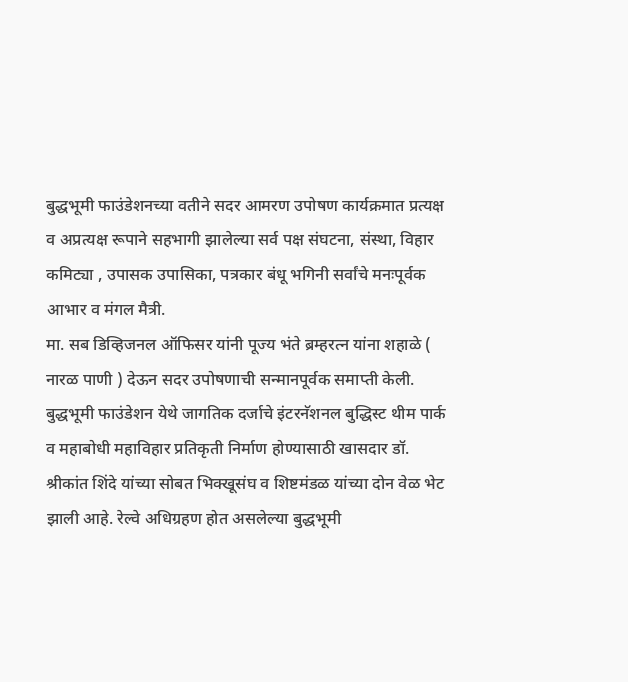बुद्धभूमी फाउंडेशनच्या वतीने सदर आमरण उपोषण कार्यक्रमात प्रत्यक्ष व अप्रत्यक्ष रूपाने सहभागी झालेल्या सर्व पक्ष संघटना, संस्था, विहार कमिट्या , उपासक उपासिका, पत्रकार बंधू भगिनी सर्वांचे मनःपूर्वक आभार व मंगल मैत्री.
मा. सब डिव्हिजनल ऑफिसर यांनी पूज्य भंते ब्रम्हरत्न यांना शहाळे ( नारळ पाणी ) देऊन सदर उपोषणाची सन्मानपूर्वक समाप्ती केली.
बुद्धभूमी फाउंडेशन येथे जागतिक दर्जाचे इंटरनॅशनल बुद्धिस्ट थीम पार्क व महाबोधी महाविहार प्रतिकृती निर्माण होण्यासाठी खासदार डॉ. श्रीकांत शिंदे यांच्या सोबत भिक्खूसंघ व शिष्टमंडळ यांच्या दोन वेळ भेट झाली आहे. रेल्वे अधिग्रहण होत असलेल्या बुद्धभूमी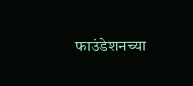फाउंडेशनच्या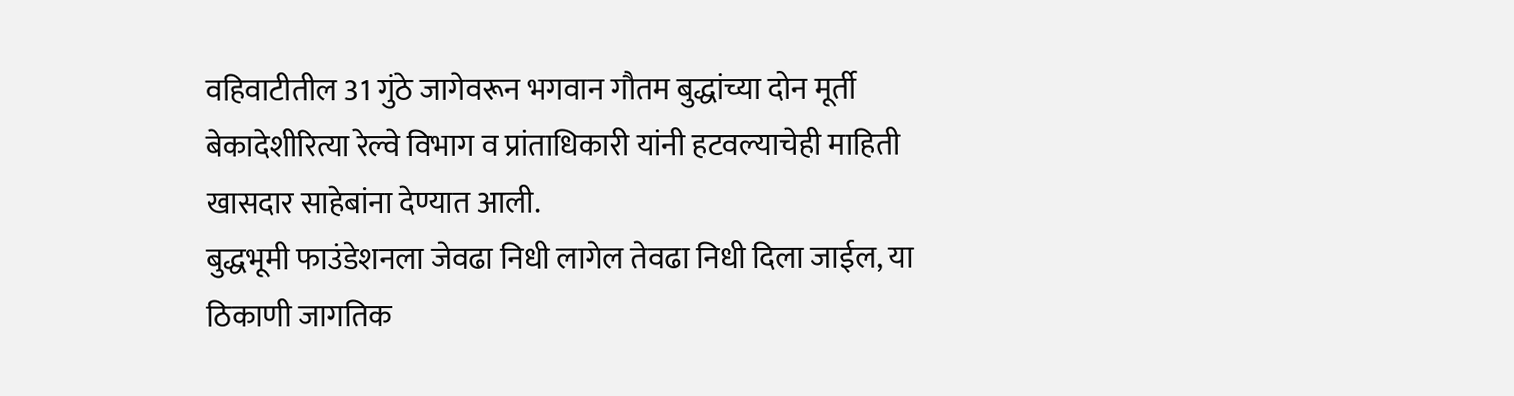वहिवाटीतील 31 गुंठे जागेवरून भगवान गौतम बुद्धांच्या दोन मूर्ती बेकादेशीरित्या रेल्वे विभाग व प्रांताधिकारी यांनी हटवल्याचेही माहिती खासदार साहेबांना देण्यात आली.
बुद्धभूमी फाउंडेशनला जेवढा निधी लागेल तेवढा निधी दिला जाईल, या ठिकाणी जागतिक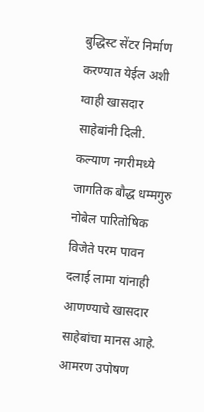बुद्धिस्ट सेंटर निर्माण करण्यात येईल अशी ग्वाही खासदार साहेबांनी दिली.
कल्याण नगरीमध्ये जागतिक बौद्ध धम्मगुरु नोबेल पारितोषिक विजेते परम पावन दलाई लामा यांनाही आणण्याचे खासदार साहेबांचा मानस आहे. आमरण उपोषण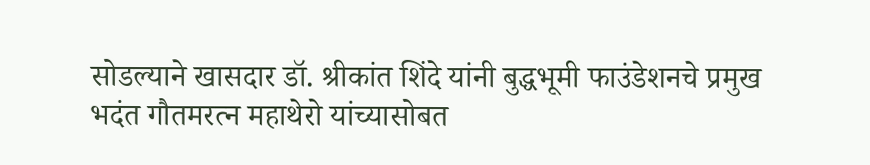सोडल्याने खासदार डॉ. श्रीकांत शिंदे यांनी बुद्धभूमी फाउंडेशनचे प्रमुख भदंत गौतमरत्न महाथेरो यांच्यासोबत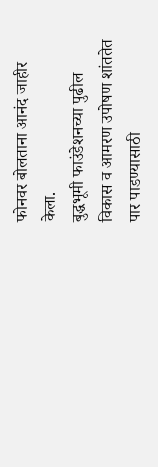फोनवर बोलताना आनंद जाहीर केला.
बुद्धभूमी फाउंडेशनच्या पुढील विकास व आमरण उपोषण शांततेत पार पाडण्यासाठी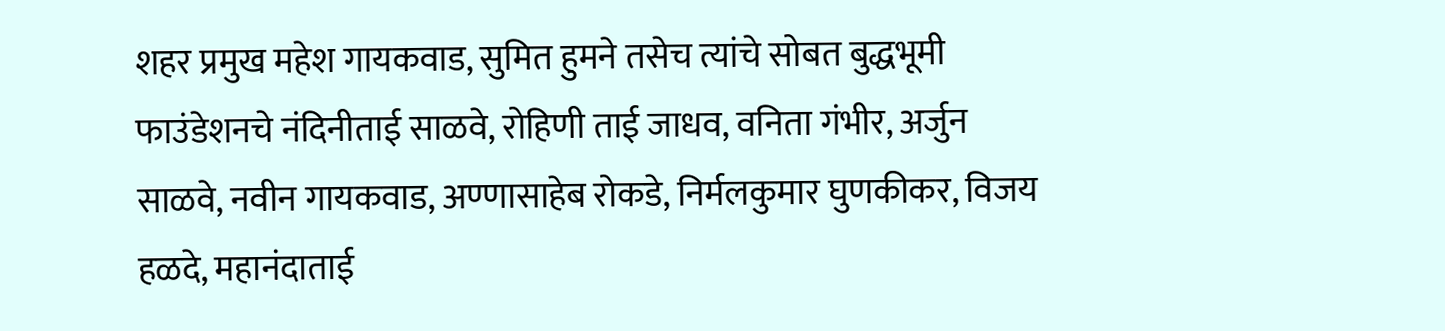शहर प्रमुख महेश गायकवाड, सुमित हुमने तसेच त्यांचे सोबत बुद्धभूमी फाउंडेशनचे नंदिनीताई साळवे, रोहिणी ताई जाधव, वनिता गंभीर, अर्जुन साळवे, नवीन गायकवाड, अण्णासाहेब रोकडे, निर्मलकुमार घुणकीकर, विजय हळदे, महानंदाताई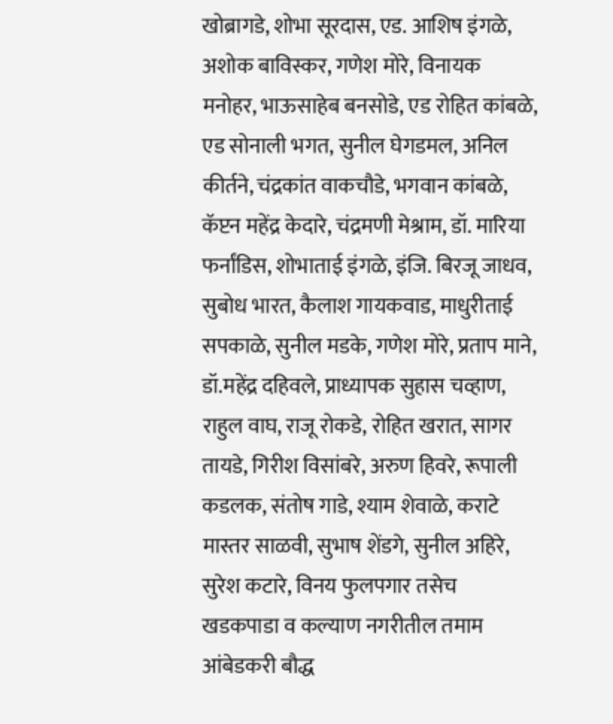खोब्रागडे, शोभा सूरदास, एड. आशिष इंगळे, अशोक बाविस्कर, गणेश मोरे, विनायक मनोहर, भाऊसाहेब बनसोडे, एड रोहित कांबळे, एड सोनाली भगत, सुनील घेगडमल, अनिल कीर्तने, चंद्रकांत वाकचौडे, भगवान कांबळे, कॅप्टन महेंद्र केदारे, चंद्रमणी मेश्राम, डॉ. मारिया फर्नांडिस, शोभाताई इंगळे, इंजि. बिरजू जाधव, सुबोध भारत, कैलाश गायकवाड, माधुरीताई सपकाळे, सुनील मडके, गणेश मोरे, प्रताप माने, डॉ.महेंद्र दहिवले, प्राध्यापक सुहास चव्हाण, राहुल वाघ, राजू रोकडे, रोहित खरात, सागर तायडे, गिरीश विसांबरे, अरुण हिवरे, रूपाली कडलक, संतोष गाडे, श्याम शेवाळे, कराटे मास्तर साळवी, सुभाष शेंडगे, सुनील अहिरे, सुरेश कटारे, विनय फुलपगार तसेच खडकपाडा व कल्याण नगरीतील तमाम आंबेडकरी बौद्ध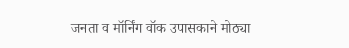जनता व मॉर्निंग वॉक उपासकाने मोठ्या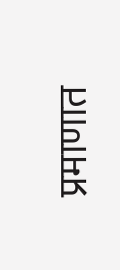प्रमाणात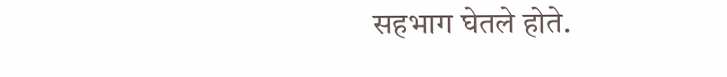सहभाग घेतले होते.